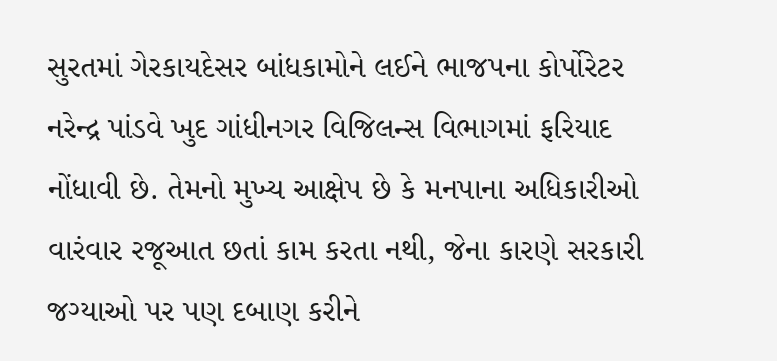સુરતમાં ગેરકાયદેસર બાંધકામોને લઈને ભાજપના કોર્પોરેટર નરેન્દ્ર પાંડવે ખુદ ગાંધીનગર વિજિલન્સ વિભાગમાં ફરિયાદ નોંધાવી છે. તેમનો મુખ્ય આક્ષેપ છે કે મનપાના અધિકારીઓ વારંવાર રજૂઆત છતાં કામ કરતા નથી, જેના કારણે સરકારી જગ્યાઓ પર પણ દબાણ કરીને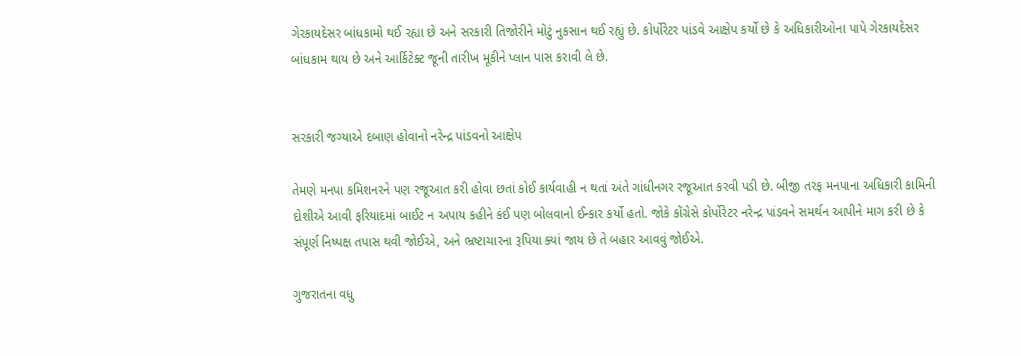ગેરકાયદેસર બાંધકામો થઈ રહ્યા છે અને સરકારી તિજોરીને મોટું નુકસાન થઈ રહ્યું છે. કોર્પોરેટર પાંડવે આક્ષેપ કર્યો છે કે અધિકારીઓના પાપે ગેરકાયદેસર બાંધકામ થાય છે અને આર્કિટેક્ટ જૂની તારીખ મૂકીને પ્લાન પાસ કરાવી લે છે.


સરકારી જગ્યાએ દબાણ હોવાનો નરેન્દ્ર પાંડવનો આક્ષેપ

તેમણે મનપા કમિશનરને પણ રજૂઆત કરી હોવા છતાં કોઈ કાર્યવાહી ન થતાં અંતે ગાંધીનગર રજૂઆત કરવી પડી છે. બીજી તરફ મનપાના અધિકારી કામિની દોશીએ આવી ફરિયાદમાં બાઈટ ન અપાય કહીને કંઈ પણ બોલવાનો ઈન્કાર કર્યો હતો. જોકે કોંગ્રેસે કોર્પોરેટર નરેન્દ્ર પાંડવને સમર્થન આપીને માગ કરી છે કે સંપૂર્ણ નિષ્પક્ષ તપાસ થવી જોઈએ, અને ભ્રષ્ટાચારના રૂપિયા ક્યાં જાય છે તે બહાર આવવું જોઈએ.

ગુજરાતના વધુ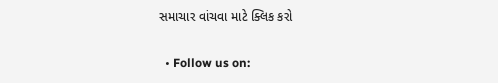સમાચાર વાંચવા માટે ક્લિક કરો

  • Follow us on: